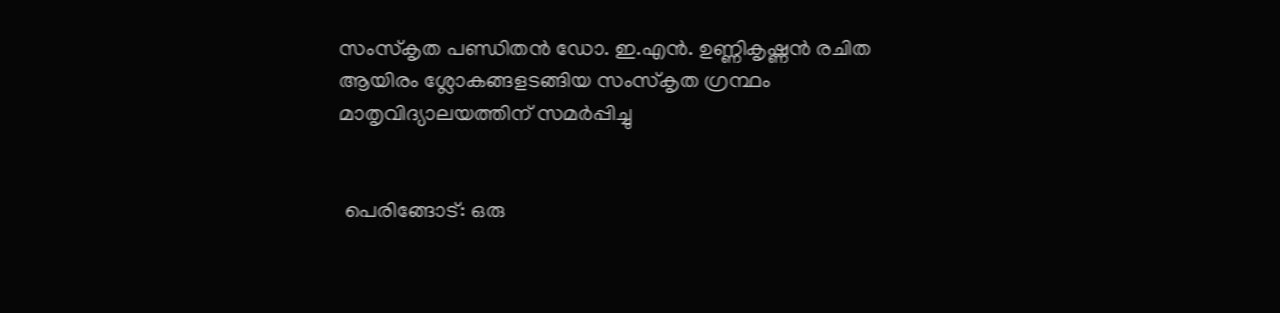സംസ്കൃത പണ്ഡിതൻ ഡോ. ഇ.എൻ. ഉണ്ണികൃഷ്ണൻ രചിത ആയിരം ശ്ലോകങ്ങളടങ്ങിയ സംസ്കൃത ഗ്രന്ഥം മാതൃവിദ്യാലയത്തിന് സമർപ്പിച്ചു


 പെരിങ്ങോട്: ഒരു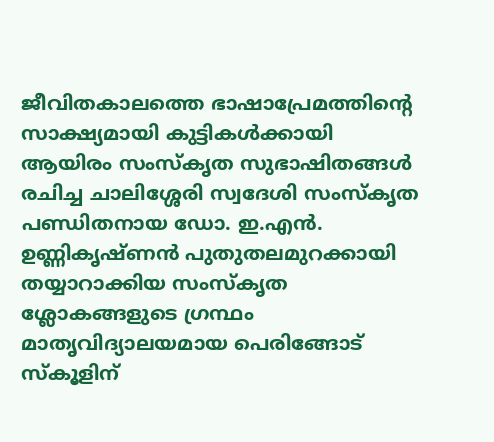ജീവിതകാലത്തെ ഭാഷാപ്രേമത്തിന്റെ സാക്ഷ്യമായി കുട്ടികൾക്കായി ആയിരം സംസ്കൃത സുഭാഷിതങ്ങൾ രചിച്ച ചാലിശ്ശേരി സ്വദേശി സംസ്കൃത പണ്ഡിതനായ ഡോ. ഇ.എൻ. ഉണ്ണികൃഷ്ണൻ പുതുതലമുറക്കായി തയ്യാറാക്കിയ സംസ്കൃത ശ്ലോകങ്ങളുടെ ഗ്രന്ഥം മാതൃവിദ്യാലയമായ പെരിങ്ങോട് സ്കൂളിന്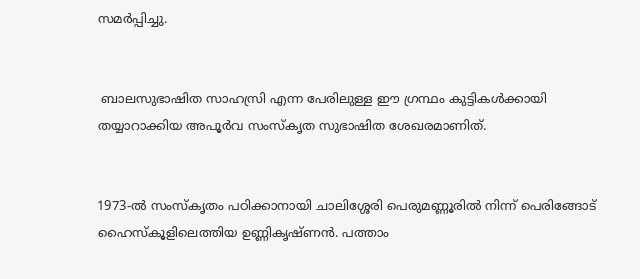സമർപ്പിച്ചു.


 ബാലസുഭാഷിത സാഹസ്രി എന്ന പേരിലുള്ള ഈ ഗ്രന്ഥം കുട്ടികൾക്കായി തയ്യാറാക്കിയ അപൂർവ സംസ്കൃത സുഭാഷിത ശേഖരമാണിത്.


1973-ൽ സംസ്കൃതം പഠിക്കാനായി ചാലിശ്ശേരി പെരുമണ്ണൂരിൽ നിന്ന് പെരിങ്ങോട് ഹൈസ്കൂളിലെത്തിയ ഉണ്ണികൃഷ്ണൻ. പത്താം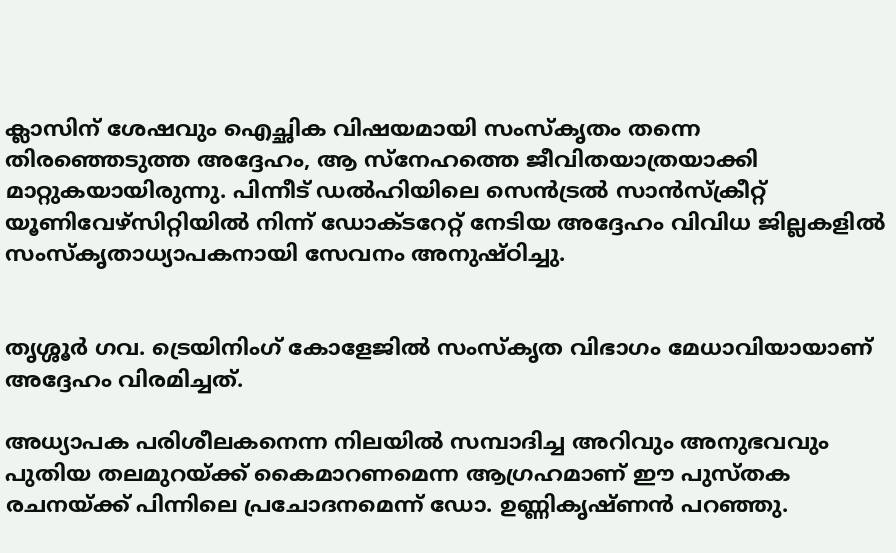ക്ലാസിന് ശേഷവും ഐച്ഛിക വിഷയമായി സംസ്കൃതം തന്നെ തിരഞ്ഞെടുത്ത അദ്ദേഹം, ആ സ്‌നേഹത്തെ ജീവിതയാത്രയാക്കി മാറ്റുകയായിരുന്നു. പിന്നീട് ഡൽഹിയിലെ സെൻട്രൽ സാൻസ്ക്രീറ്റ് യൂണിവേഴ്സിറ്റിയിൽ നിന്ന് ഡോക്ടറേറ്റ് നേടിയ അദ്ദേഹം വിവിധ ജില്ലകളിൽ സംസ്കൃതാധ്യാപകനായി സേവനം അനുഷ്ഠിച്ചു.


തൃശ്ശൂർ ഗവ. ട്രെയിനിംഗ് കോളേജിൽ സംസ്കൃത വിഭാഗം മേധാവിയായാണ് അദ്ദേഹം വിരമിച്ചത്.

അധ്യാപക പരിശീലകനെന്ന നിലയിൽ സമ്പാദിച്ച അറിവും അനുഭവവും പുതിയ തലമുറയ്ക്ക് കൈമാറണമെന്ന ആഗ്രഹമാണ് ഈ പുസ്തക രചനയ്ക്ക് പിന്നിലെ പ്രചോദനമെന്ന് ഡോ. ഉണ്ണികൃഷ്ണൻ പറഞ്ഞു.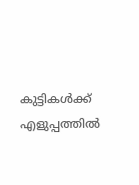കുട്ടികൾക്ക് എളുപ്പത്തിൽ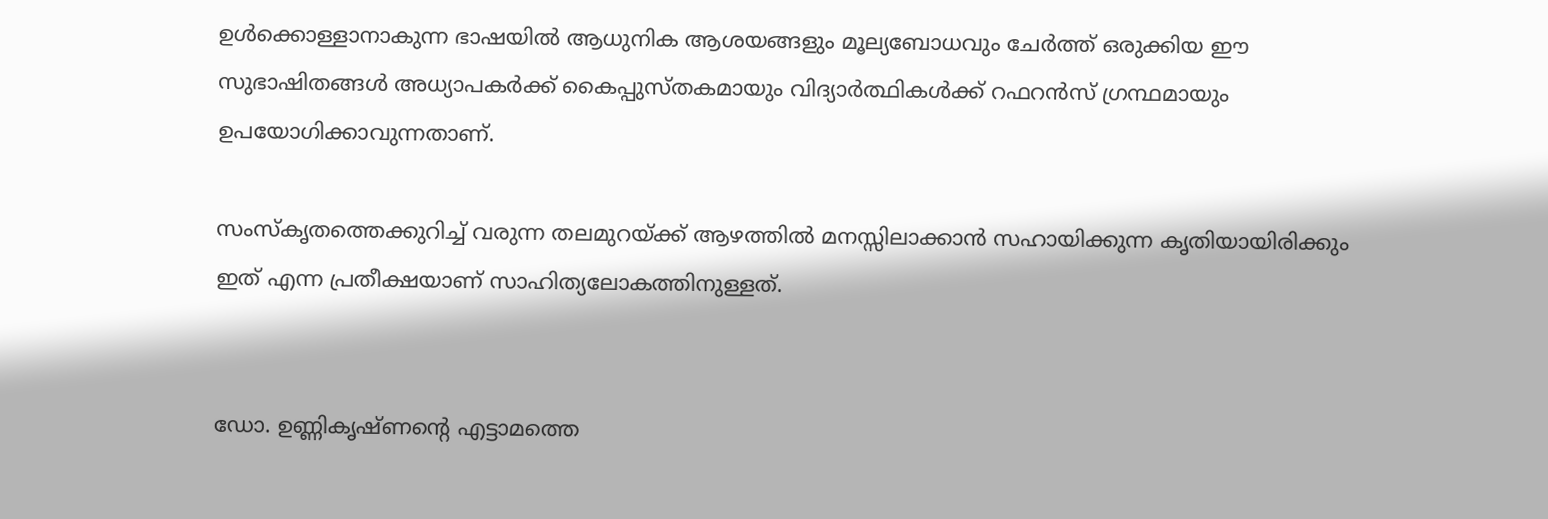ഉൾക്കൊള്ളാനാകുന്ന ഭാഷയിൽ ആധുനിക ആശയങ്ങളും മൂല്യബോധവും ചേർത്ത് ഒരുക്കിയ ഈ സുഭാഷിതങ്ങൾ അധ്യാപകർക്ക് കൈപ്പുസ്തകമായും വിദ്യാർത്ഥികൾക്ക് റഫറൻസ് ഗ്രന്ഥമായും ഉപയോഗിക്കാവുന്നതാണ്.

സംസ്കൃതത്തെക്കുറിച്ച് വരുന്ന തലമുറയ്ക്ക് ആഴത്തിൽ മനസ്സിലാക്കാൻ സഹായിക്കുന്ന കൃതിയായിരിക്കും ഇത് എന്ന പ്രതീക്ഷയാണ് സാഹിത്യലോകത്തിനുള്ളത്.


ഡോ. ഉണ്ണികൃഷ്ണന്റെ എട്ടാമത്തെ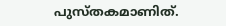പുസ്തകമാണിത്.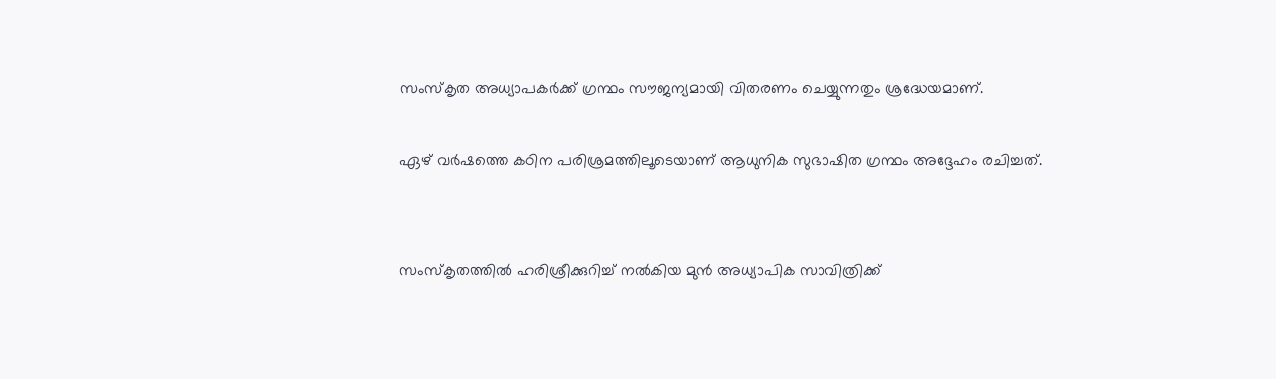സംസ്കൃത അധ്യാപകർക്ക് ഗ്രന്ഥം സൗജന്യമായി വിതരണം ചെയ്യുന്നതും ശ്രദ്ധേയമാണ്.

ഏഴ് വർഷത്തെ കഠിന പരിശ്രമത്തിലൂടെയാണ് ആധുനിക സുഭാഷിത ഗ്രന്ഥം അദ്ദേഹം രചിച്ചത്.


സംസ്കൃതത്തിൽ ഹരിശ്രീക്കുറിച്ച് നൽകിയ മുൻ അധ്യാപിക സാവിത്രിക്ക്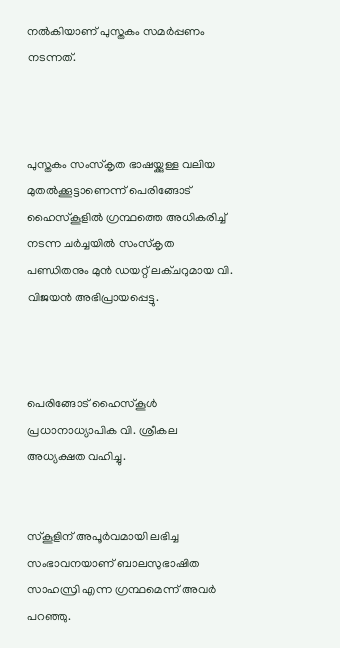നൽകിയാണ് പുസ്തകം സമർപ്പണം നടന്നത്.



പുസ്തകം സംസ്കൃത ഭാഷയ്ക്കുള്ള വലിയ മുതൽക്കൂട്ടാണെന്ന് പെരിങ്ങോട് ഹൈസ്കൂളിൽ ഗ്രന്ഥത്തെ അധികരിച്ച് നടന്ന ചർച്ചയിൽ സംസ്കൃത പണ്ഡിതനും മുൻ ഡയറ്റ് ലക്ചറുമായ വി. വിജയൻ അഭിപ്രായപ്പെട്ടു.



പെരിങ്ങോട് ഹൈസ്കൂൾ പ്രധാനാധ്യാപിക വി. ശ്രീകല അധ്യക്ഷത വഹിച്ചു.


സ്കൂളിന് അപൂർവമായി ലഭിച്ച സംഭാവനയാണ് ബാലസുഭാഷിത സാഹസ്രി എന്ന ഗ്രന്ഥമെന്ന് അവർ പറഞ്ഞു.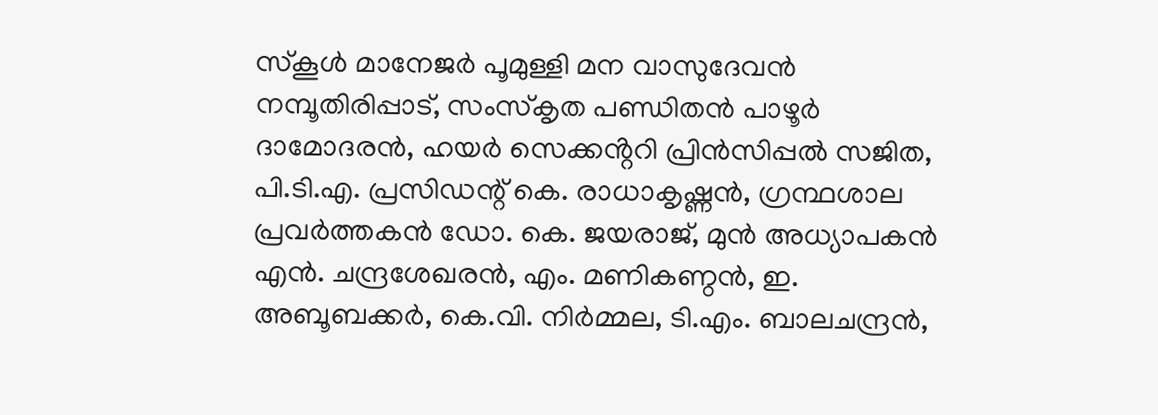സ്കൂൾ മാനേജർ പൂമുള്ളി മന വാസുദേവൻ നമ്പൂതിരിപ്പാട്, സംസ്കൃത പണ്ഡിതൻ പാഴൂർ ദാമോദരൻ, ഹയർ സെക്കൻ്ററി പ്രിൻസിപ്പൽ സജിത, പി.ടി.എ. പ്രസിഡന്റ് കെ. രാധാകൃഷ്ണൻ, ഗ്രന്ഥശാല പ്രവർത്തകൻ ഡോ. കെ. ജയരാജ്, മുൻ അധ്യാപകൻ എൻ. ചന്ദ്രശേഖരൻ, എം. മണികണ്ഠൻ, ഇ. അബൂബക്കർ, കെ.വി. നിർമ്മല, ടി.എം. ബാലചന്ദ്രൻ,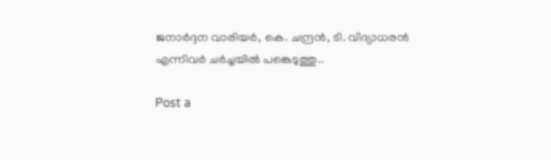ജനാർദ്ദന വാരിയർ, കെ. ചന്ദ്രൻ, ടി. വിദ്യാധരൻ എന്നിവർ ചർച്ചയിൽ പങ്കെടുത്തു..

Post a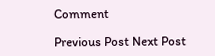Comment

Previous Post Next Post